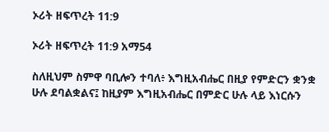ኦሪት ዘፍጥረት 11:9

ኦሪት ዘፍጥረት 11:9 አማ54

ስለዚህም ስምዋ ባቢሎን ተባለ፥ እግዚአብሔር በዚያ የምድርን ቋንቋ ሁሉ ደባልቋልና፤ ከዚያም እግዚአብሔር በምድር ሁሉ ላይ እነርሱን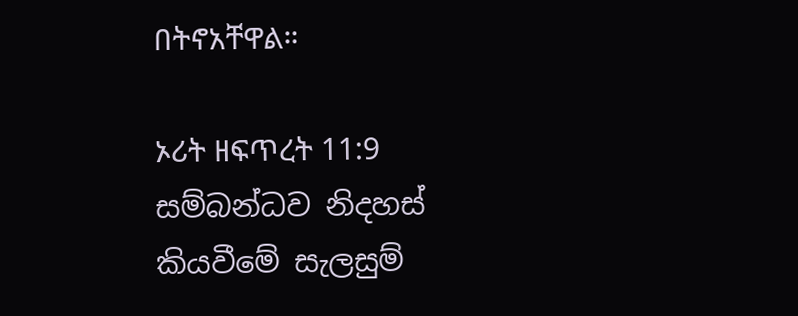በትኖአቸዋል።

ኦሪት ዘፍጥረት 11:9 සම්බන්ධව නිදහස් කියවීමේ සැලසුම්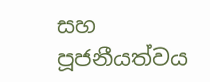සහ පූජනීයත්වය